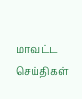மாவட்ட செய்திகள்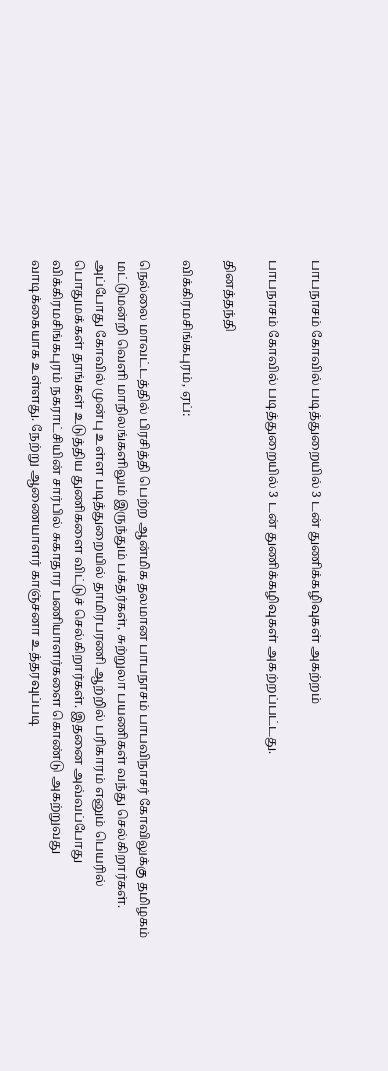பாபநாசம் கோவில் படித்துறையில் 3 டன் துணிக்கழிவுகள் அகற்றம்

பாபநாசம் கோவில் படித்துறையில் 3 டன் துணிக்கழிவுகள் அகற்றப்பட்டது.

தினத்தந்தி

விக்கிரமசிங்கபுரம், ஏப்:

நெல்லை மாவட்டத்தில் பிரசித்தி பெற்ற ஆன்மிக தலமான பாபநாசம் பாபவிநாசர் கோவிலுக்கு தமிழகம் மட்டுமன்றி வெளி மாநிலங்களிலும் இருந்தும் பக்தர்கள், சுற்றுலா பயணிகள் வந்து செல்கிறார்கள். அப்போது கோவில் முன்பு உள்ள படித்துறையில் தாமிரபரணி ஆற்றில் பரிகாரம் எனும் பெயரில் பொதுமக்கள் தாங்கள் உடுத்திய துணிகளை விட்டுச் செல்கிறார்கள். இதனை அவ்வப்போது விக்கிரமசிங்கபுரம் நகராட்சியின் சார்பில் சுகாதார பணியாளர்களை கொண்டு அகற்றுவது வாடிக்கையாக உள்ளது. நேற்று ஆணையாளர் காஞ்சனா உத்தரவுப்படி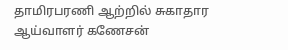தாமிரபரணி ஆற்றில் சுகாதார ஆய்வாளர் கணேசன்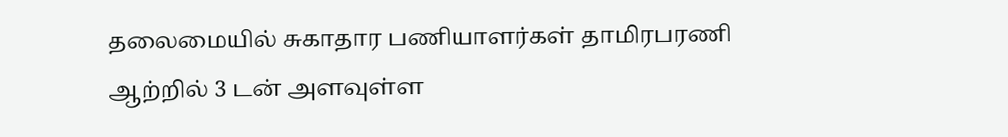தலைமையில் சுகாதார பணியாளர்கள் தாமிரபரணி ஆற்றில் 3 டன் அளவுள்ள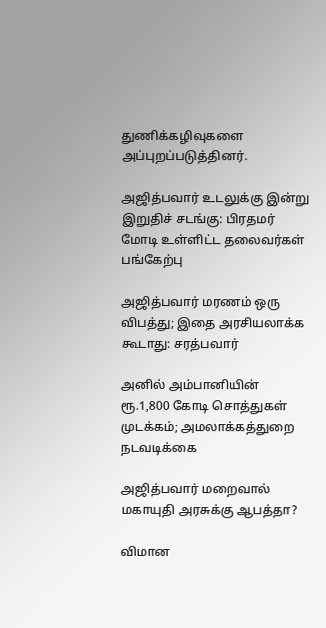துணிக்கழிவுகளை அப்புறப்படுத்தினர்.

அஜித்பவார் உடலுக்கு இன்று இறுதிச் சடங்கு: பிரதமர் மோடி உள்ளிட்ட தலைவர்கள் பங்கேற்பு

அஜித்பவார் மரணம் ஒரு விபத்து; இதை அரசியலாக்க கூடாது: சரத்பவார்

அனில் அம்பானியின் ரூ.1,800 கோடி சொத்துகள் முடக்கம்; அமலாக்கத்துறை நடவடிக்கை

அஜித்பவார் மறைவால் மகாயுதி அரசுக்கு ஆபத்தா?

விமான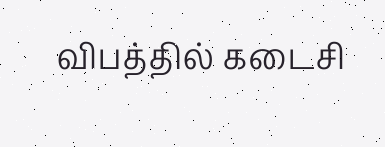விபத்தில் கடைசி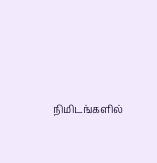நிமிடங்களில்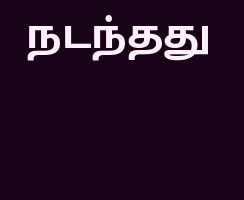நடந்தது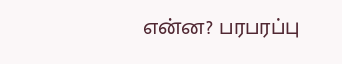என்ன? பரபரப்பு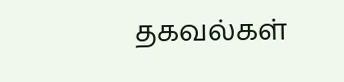தகவல்கள்